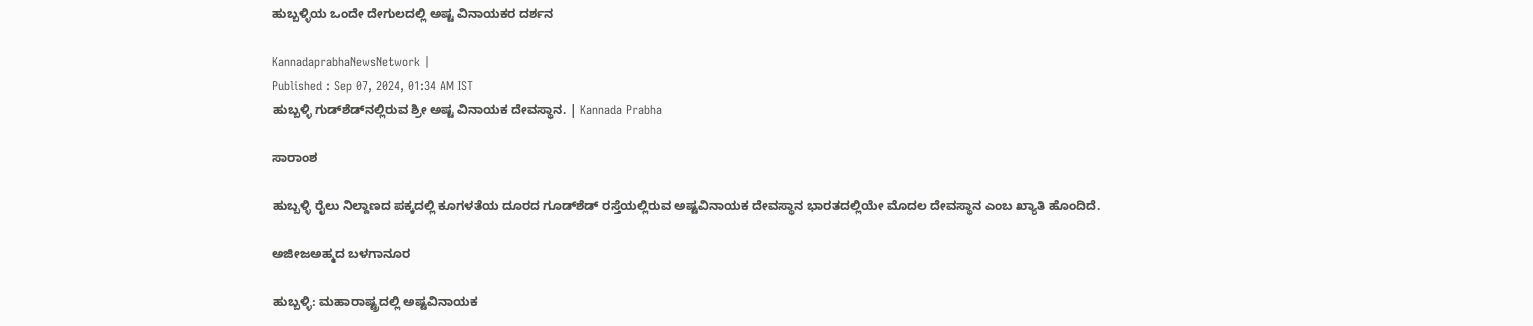ಹುಬ್ಬಳ್ಳಿಯ ಒಂದೇ ದೇಗುಲದಲ್ಲಿ ಅಷ್ಟ ವಿನಾಯಕರ ದರ್ಶನ

KannadaprabhaNewsNetwork |
Published : Sep 07, 2024, 01:34 AM IST
ಹುಬ್ಬಳ್ಳಿ ಗುಡ್‌ಶೆಡ್‌ನಲ್ಲಿರುವ ಶ್ರೀ ಅಷ್ಟ ವಿನಾಯಕ ದೇವಸ್ಥಾನ. | Kannada Prabha

ಸಾರಾಂಶ

ಹುಬ್ಬಳ್ಳಿ ರೈಲು ನಿಲ್ದಾಣದ ಪಕ್ಕದಲ್ಲಿ ಕೂಗಳತೆಯ ದೂರದ ಗೂಡ್‌ಶೆಡ್‌ ರಸ್ತೆಯಲ್ಲಿರುವ ಅಷ್ಟವಿನಾಯಕ ದೇವಸ್ಥಾನ ಭಾರತದಲ್ಲಿಯೇ ಮೊದಲ ದೇವಸ್ಥಾನ ಎಂಬ ಖ್ಯಾತಿ ಹೊಂದಿದೆ.

ಅಜೀಜಅಹ್ಮದ ಬಳಗಾನೂರ

ಹುಬ್ಬಳ್ಳಿ: ಮಹಾರಾಷ್ಟ್ರದಲ್ಲಿ ಅಷ್ಟವಿನಾಯಕ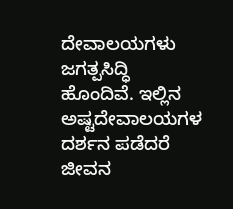ದೇವಾಲಯಗಳು ಜಗತ್ಪಸಿದ್ಧಿ ಹೊಂದಿವೆ. ಇಲ್ಲಿನ ಅಷ್ಟದೇವಾಲಯಗಳ ದರ್ಶನ ಪಡೆದರೆ ಜೀವನ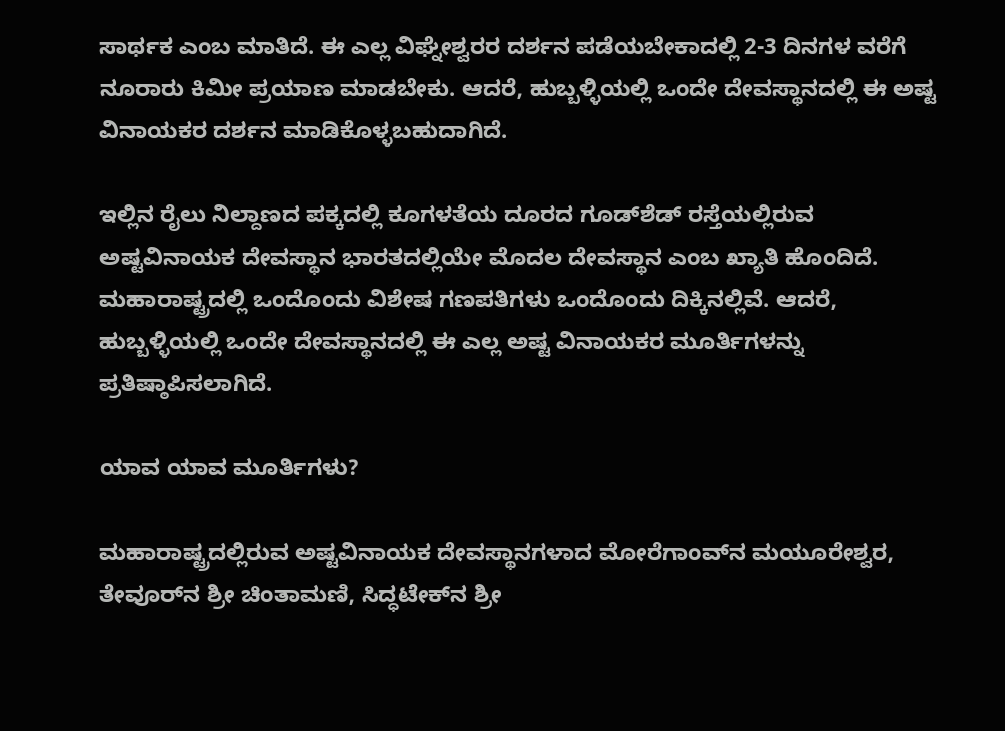ಸಾರ್ಥಕ ಎಂಬ ಮಾತಿದೆ. ಈ ಎಲ್ಲ ವಿಘ್ನೇಶ್ವರರ ದರ್ಶನ ಪಡೆಯಬೇಕಾದಲ್ಲಿ 2-3 ದಿನಗಳ ವರೆಗೆ ನೂರಾರು ಕಿಮೀ ಪ್ರಯಾಣ ಮಾಡಬೇಕು. ಆದರೆ, ಹುಬ್ಬಳ್ಳಿಯಲ್ಲಿ ಒಂದೇ ದೇವಸ್ಥಾನದಲ್ಲಿ ಈ ಅಷ್ಟ ವಿನಾಯಕರ ದರ್ಶನ ಮಾಡಿಕೊಳ್ಳಬಹುದಾಗಿದೆ.

ಇಲ್ಲಿನ ರೈಲು ನಿಲ್ದಾಣದ ಪಕ್ಕದಲ್ಲಿ ಕೂಗಳತೆಯ ದೂರದ ಗೂಡ್‌ಶೆಡ್‌ ರಸ್ತೆಯಲ್ಲಿರುವ ಅಷ್ಟವಿನಾಯಕ ದೇವಸ್ಥಾನ ಭಾರತದಲ್ಲಿಯೇ ಮೊದಲ ದೇವಸ್ಥಾನ ಎಂಬ ಖ್ಯಾತಿ ಹೊಂದಿದೆ. ಮಹಾರಾಷ್ಟ್ರದಲ್ಲಿ ಒಂದೊಂದು ವಿಶೇಷ ಗಣಪತಿಗಳು ಒಂದೊಂದು ದಿಕ್ಕಿನಲ್ಲಿವೆ. ಆದರೆ, ಹುಬ್ಬಳ್ಳಿಯಲ್ಲಿ ಒಂದೇ ದೇವಸ್ಥಾನದಲ್ಲಿ ಈ ಎಲ್ಲ ಅಷ್ಟ ವಿನಾಯಕರ ಮೂರ್ತಿಗಳನ್ನು ಪ್ರತಿಷ್ಠಾಪಿಸಲಾಗಿದೆ.

ಯಾವ ಯಾವ ಮೂರ್ತಿಗಳು?

ಮಹಾರಾಷ್ಟ್ರದಲ್ಲಿರುವ ಅಷ್ಟವಿನಾಯಕ ದೇವಸ್ಥಾನಗಳಾದ ಮೋರೆಗಾಂವ್‌ನ ಮಯೂರೇಶ್ವರ, ತೇವೂರ್‌ನ ಶ್ರೀ ಚಿಂತಾಮಣಿ, ಸಿದ್ಧಟೇಕ್‌ನ ಶ್ರೀ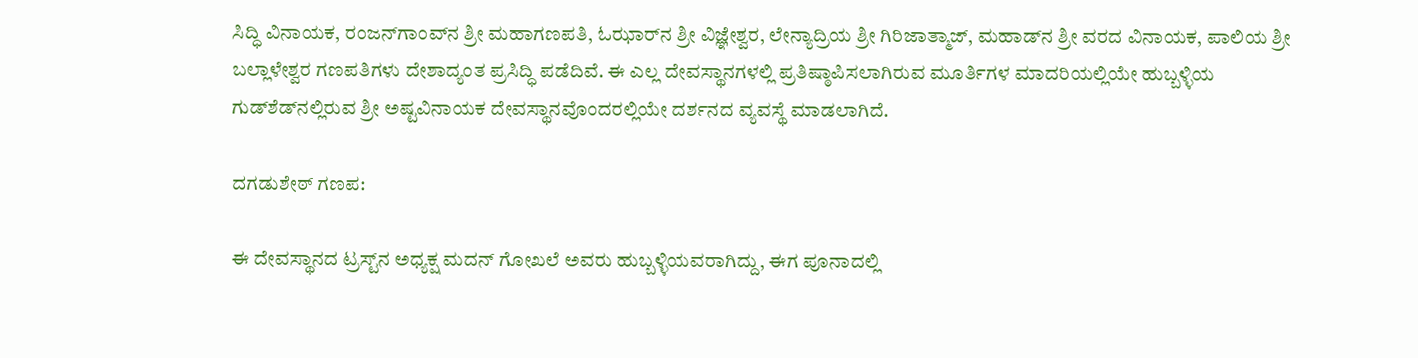ಸಿದ್ಧಿ ವಿನಾಯಕ, ರಂಜನ್‌ಗಾಂವ್‌ನ ಶ್ರೀ ಮಹಾಗಣಪತಿ, ಓಝಾರ್‌ನ ಶ್ರೀ ವಿಜ್ಞೇ‍ಶ್ವರ, ಲೇನ್ಯಾದ್ರಿಯ ಶ್ರೀ ಗಿರಿಜಾತ್ಮಾಜ್, ಮಹಾಡ್‌ನ ಶ್ರೀ ವರದ ವಿನಾಯಕ, ಪಾಲಿಯ ಶ್ರೀ ಬಲ್ಲಾಳೇಶ್ವರ ಗಣಪತಿಗಳು ದೇಶಾದ್ಯಂತ ಪ್ರಸಿದ್ಧಿ ಪಡೆದಿವೆ. ಈ ಎಲ್ಲ ದೇವಸ್ಥಾನಗಳಲ್ಲಿ ಪ್ರತಿಷ್ಠಾಪಿಸಲಾಗಿರುವ ಮೂರ್ತಿಗಳ ಮಾದರಿಯಲ್ಲಿಯೇ ಹುಬ್ಬಳ್ಳಿಯ ಗುಡ್‌ಶೆಡ್‌ನಲ್ಲಿರುವ ಶ್ರೀ ಅಷ್ಟವಿನಾಯಕ ದೇವಸ್ಥಾನವೊಂದರಲ್ಲಿಯೇ ದರ್ಶನದ ವ್ಯವಸ್ಥೆ ಮಾಡಲಾಗಿದೆ.

ದಗಡುಶೇಠ್‌ ಗಣಪ:

ಈ ದೇವಸ್ಥಾನದ ಟ್ರಸ್ಟ್‌ನ ಅಧ್ಯಕ್ಷ ಮದನ್‌ ಗೋಖಲೆ ಅವರು ಹುಬ್ಬಳ್ಳಿಯವರಾಗಿದ್ದು, ಈಗ ಪೂನಾದಲ್ಲಿ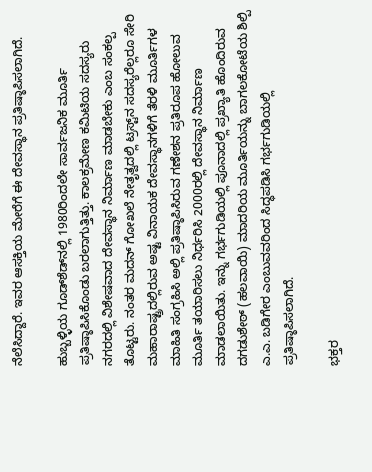ನೆಲೆಸಿದ್ದಾರೆ. ಇವರ ಆಸಕ್ತಿಯ ಮೇರೆಗೆ ಈ ದೇವಸ್ಥಾನ ಪ್ರತಿಷ್ಠಾಪಿಸಲಾಗಿದೆ.

ಹುಬ್ಬಳ್ಳಿಯ ಗೂಡ್‌ಶೆಡ್‌ನಲ್ಲಿ 1980ರಿಂದಲೇ ಸಾರ್ವಜನಿಕ ಮೂರ್ತಿ ಪ್ರತಿಷ್ಠಾಪಿಸಿಕೊಂಡು ಬರಲಾಗುತ್ತಿತ್ತು. ಕಾಲಕ್ರಮೇಣ ಕಮಿಟಿಯ ಸದಸ್ಯರು ನಗರದಲ್ಲಿ ವಿಶೇಷವಾದ ದೇವಸ್ಥಾನ ನಿರ್ಮಾಣ ಮಾಡಬೇಕು ಎಂಬ ಸಂಕಲ್ಪ ತೊಟ್ಟರು. ನಂತರ ಮದನ್‌ ಗೋಖಲೆ ನೇತೃತ್ವದಲ್ಲಿ ಟ್ರಸ್ಟ್‌ನ ಸದಸ್ಯರೆಲ್ಲರೂ ಸೇರಿ ಮಹಾರಾಷ್ಟ್ರದಲ್ಲಿರುವ ಅಷ್ಟ ವಿನಾಯಕ ದೇವಸ್ಥಾನಗಳಿಗೆ ತೆರಳಿ ಮೂರ್ತಿಗಳ ಮಾಹಿತಿ ಸಂಗ್ರಹಿಸಿ ಅಲ್ಲಿ ಪ್ರತಿಷ್ಠಾಪಿಸಿರುವ ಗಣೇಶನ ಪ್ರತಿರೂಪ ಹೋಲುವ ಮೂರ್ತಿ ತಯಾರಿಸಲು ನಿರ್ಧರಿಸಿ 2000ರಲ್ಲಿ ದೇವಸ್ಥಾನ ನಿರ್ಮಾಣ ಮಾಡಲಾಯಿತು. ಇನ್ನು ಗರ್ಭಗುಡಿಯಲ್ಲಿ ಪೂನಾದಲ್ಲಿ ಪ್ರಖ್ಯಾತಿ ಹೊಂದಿರುವ ದಗಡುಶೇಠ್‌ (ಹಲವಾಯಿ) ಮಾದರಿಯ ಮೂರ್ತಿಯನ್ನು ಬಾಗಲಕೋಟೆಯ ಶಿಲ್ಪಿ ಎ.ಎ. ಬಡಿಗೇರ ಎಂಬುವವರಿಂದ ಸಿದ್ಧಪಡಿಸಿ ಗರ್ಭಗುಡಿಯಲ್ಲಿ ಪ್ರತಿಷ್ಠಾಪಿಸಲಾಗಿದೆ.

ಭಕ್ತರ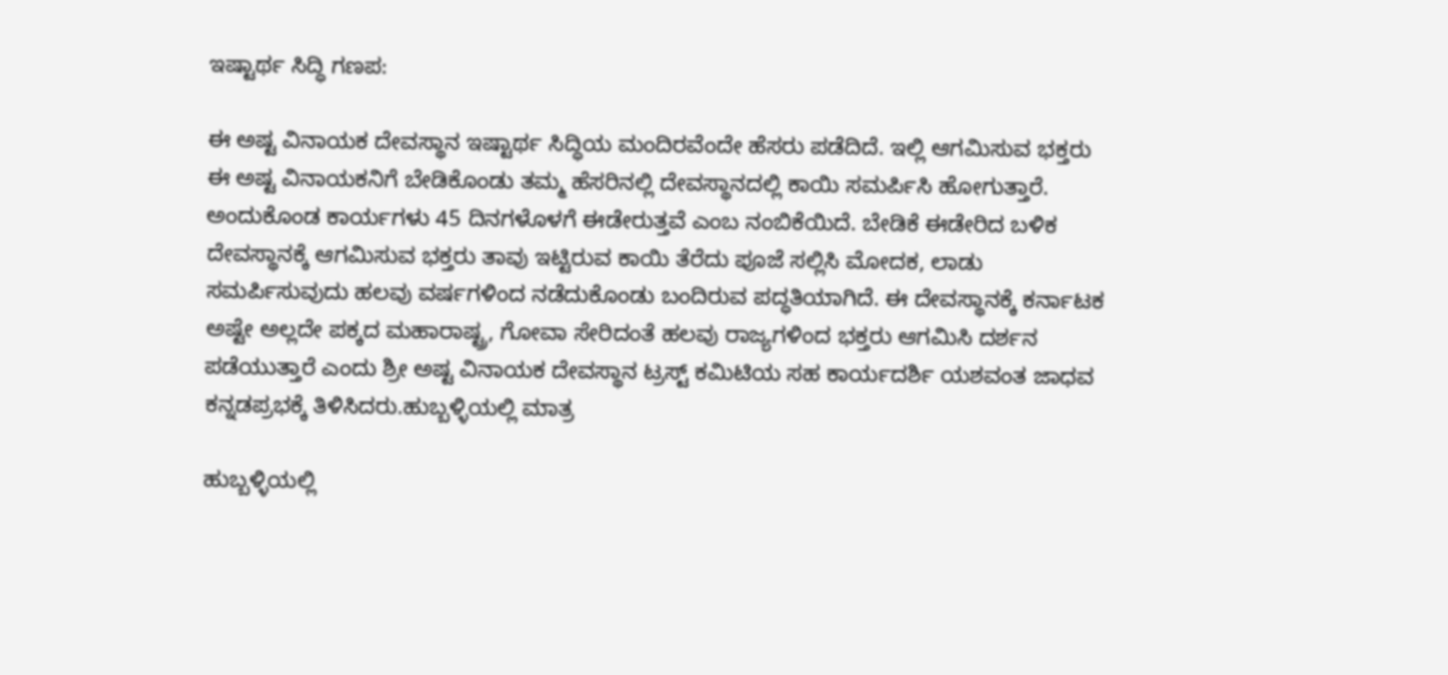ಇಷ್ಟಾರ್ಥ ಸಿದ್ಧಿ ಗಣಪ:

ಈ ಅಷ್ಟ ವಿನಾಯಕ ದೇವಸ್ಥಾನ ಇಷ್ಟಾರ್ಥ ಸಿದ್ಧಿಯ ಮಂದಿರವೆಂದೇ ಹೆಸರು ಪಡೆದಿದೆ. ಇಲ್ಲಿ ಆಗಮಿಸುವ ಭಕ್ತರು ಈ ಅಷ್ಟ ವಿನಾಯಕನಿಗೆ ಬೇಡಿಕೊಂಡು ತಮ್ಮ ಹೆಸರಿನಲ್ಲಿ ದೇವಸ್ಥಾನದಲ್ಲಿ ಕಾಯಿ ಸಮರ್ಪಿಸಿ ಹೋಗುತ್ತಾರೆ. ಅಂದುಕೊಂಡ ಕಾರ್ಯಗಳು 45 ದಿನಗಳೊಳಗೆ ಈಡೇರುತ್ತವೆ ಎಂಬ ನಂಬಿಕೆಯಿದೆ. ಬೇಡಿಕೆ ಈಡೇರಿದ ಬಳಿಕ ದೇವಸ್ಥಾನಕ್ಕೆ ಆಗಮಿಸುವ ಭಕ್ತರು ತಾವು ಇಟ್ಟಿರುವ ಕಾಯಿ ತೆರೆದು ಪೂಜೆ ಸಲ್ಲಿಸಿ ಮೋದಕ, ಲಾಡು ಸಮರ್ಪಿಸುವುದು ಹಲವು ವರ್ಷಗಳಿಂದ ನಡೆದುಕೊಂಡು ಬಂದಿರುವ ಪದ್ಧತಿಯಾಗಿದೆ. ಈ ದೇವಸ್ಥಾನಕ್ಕೆ ಕರ್ನಾಟಕ ಅಷ್ಟೇ ಅಲ್ಲದೇ ಪಕ್ಕದ ಮಹಾರಾಷ್ಟ್ರ, ಗೋವಾ ಸೇರಿದಂತೆ ಹಲವು ರಾಜ್ಯಗಳಿಂದ ಭಕ್ತರು ಆಗಮಿಸಿ ದರ್ಶನ ಪಡೆಯುತ್ತಾರೆ ಎಂದು ಶ್ರೀ ಅಷ್ಟ ವಿನಾಯಕ ದೇವಸ್ಥಾನ ಟ್ರಸ್ಟ್‌ ಕಮಿಟಿಯ ಸಹ ಕಾರ್ಯದರ್ಶಿ ಯಶವಂತ ಜಾಧವ ಕನ್ನಡಪ್ರಭಕ್ಕೆ ತಿಳಿಸಿದರು.ಹುಬ್ಬಳ್ಳಿಯಲ್ಲಿ ಮಾತ್ರ

ಹುಬ್ಬಳ್ಳಿಯಲ್ಲಿ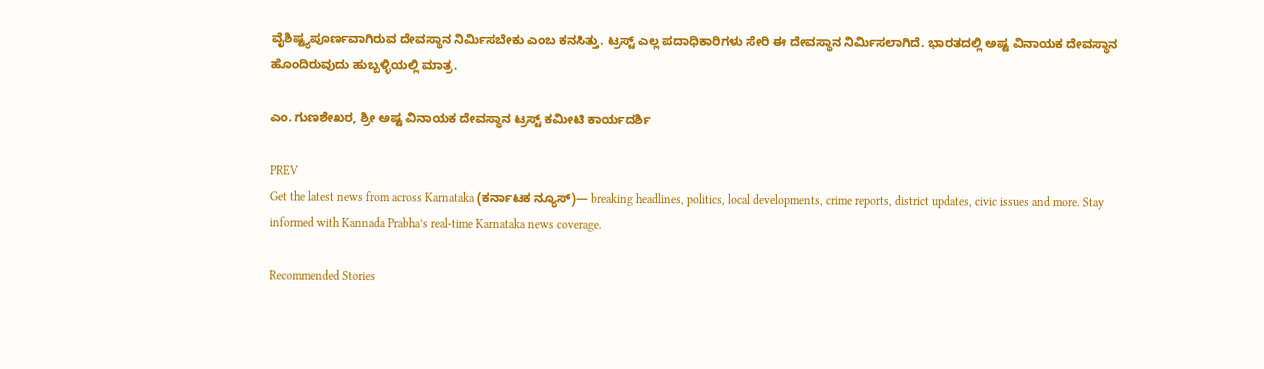ವೈಶಿಷ್ಟ್ಯಪೂರ್ಣವಾಗಿರುವ ದೇವಸ್ಥಾನ ನಿರ್ಮಿಸಬೇಕು ಎಂಬ ಕನಸಿತ್ತು. ಟ್ರಸ್ಟ್‌ ಎಲ್ಲ ಪದಾಧಿಕಾರಿಗಳು ಸೇರಿ ಈ ದೇವಸ್ಥಾನ ನಿರ್ಮಿಸಲಾಗಿದೆ. ಭಾರತದಲ್ಲಿ ಅಷ್ಟ ವಿನಾಯಕ ದೇವಸ್ಥಾನ ಹೊಂದಿರುವುದು ಹುಬ್ಬಳ್ಳಿಯಲ್ಲಿ ಮಾತ್ರ.

ಎಂ. ಗುಣಶೇಖರ, ಶ್ರೀ ಅಷ್ಟ ವಿನಾಯಕ ದೇವಸ್ಥಾನ ಟ್ರಸ್ಟ್‌ ಕಮೀಟಿ ಕಾರ್ಯದರ್ಶಿ

PREV
Get the latest news from across Karnataka (ಕರ್ನಾಟಕ ನ್ಯೂಸ್)— breaking headlines, politics, local developments, crime reports, district updates, civic issues and more. Stay informed with Kannada Prabha’s real‑time Karnataka news coverage.

Recommended Stories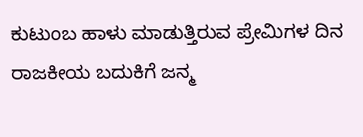ಕುಟುಂಬ ಹಾಳು ಮಾಡುತ್ತಿರುವ ಪ್ರೇಮಿಗಳ ದಿನ
ರಾಜಕೀಯ ಬದುಕಿಗೆ ಜನ್ಮ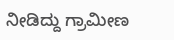ನೀಡಿದ್ದು ಗ್ರಾಮೀಣ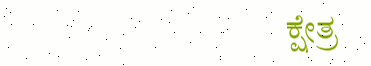ಕ್ಷೇತ್ರ